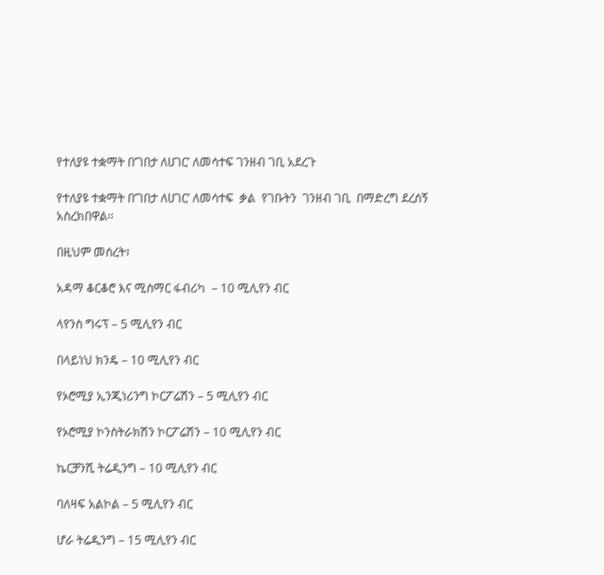የተለያዩ ተቋማት በ’ገበታ ለሀገር’ ለመሳተፍ ገንዘብ ገቢ አደረጉ

የተለያዩ ተቋማት በ’ገበታ ለሀገር’ ለመሳተፍ  ቃል  የገቡትን  ገንዘብ ገቢ  በማድረግ ደረሰኝ አስረክበዋል፡፡

በዚህም መሰረት፣

አዳማ ቆርቆሮ እና ሚስማር ፋብሪካ  – 10 ሚሊየን ብር

ላየንስ ግሩፕ – 5 ሚሊየን ብር

በላይነህ ክንዴ – 10 ሚሊየን ብር

የኦሮሚያ ኢንጂነሪንግ ኮርፖሬሽን – 5 ሚሊየን ብር

የኦሮሚያ ኮንስትራክሽን ኮርፖሬሽን – 10 ሚሊየን ብር

ኬርቻንሺ ትሬዲንግ – 10 ሚሊየን ብር

ባለዛፍ አልኮል – 5 ሚሊየን ብር

ሆራ ትሬዲንግ – 15 ሚሊየን ብር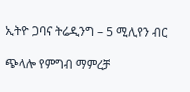ኢትዮ ጋባና ትሬዲንግ – 5 ሚሊየን ብር

ጭላሎ የምግብ ማምረቻ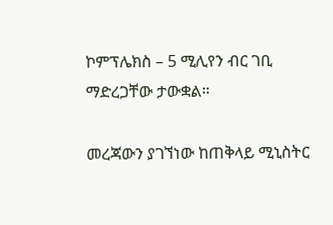ኮምፕሌክስ – 5 ሚሊየን ብር ገቢ ማድረጋቸው ታውቋል።

መረጃውን ያገኘነው ከጠቅላይ ሚኒስትር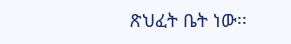ጽህፈት ቤት ነው፡፡